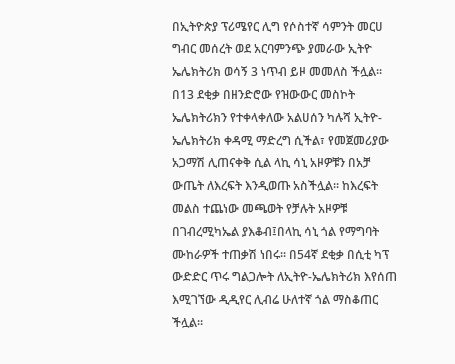በኢትዮጵያ ፕሪሜየር ሊግ የሶስተኛ ሳምንት መርሀ ግብር መሰረት ወደ አርባምንጭ ያመራው ኢትዮ ኤሌክትሪክ ወሳኝ 3 ነጥብ ይዞ መመለስ ችሏል፡፡ በ13 ደቂቃ በዘንድሮው የዝውውር መስኮት ኤሌክትሪክን የተቀላቀለው አልሀሰን ካሉሻ ኢትዮ-ኤሌክትሪክ ቀዳሚ ማድረግ ሲችል፣ የመጀመሪያው አጋማሽ ሊጠናቀቅ ሲል ላኪ ሳኒ አዞዎቹን በአቻ ውጤት ለእረፍት እንዲወጡ አስችሏል፡፡ ከእረፍት መልስ ተጨነው መጫወት የቻሉት አዞዎቹ በገብረሚካኤል ያእቆብ፤በላኪ ሳኒ ጎል የማግባት ሙከራዎች ተጠቃሽ ነበሩ፡፡ በ54ኛ ደቂቃ በሲቲ ካፕ ውድድር ጥሩ ግልጋሎት ለኢትዮ-ኤሌክትሪክ እየሰጠ እሚገኘው ዲዲየር ሊብሬ ሁለተኛ ጎል ማስቆጠር ችሏል፡፡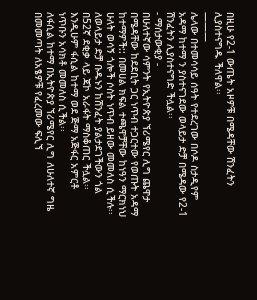በዚሁ የ2-1 ውጤት አዞዎቹ በሜዳቸው ሽንፈትን ሊያስተናግዱ ችለዋል፡፡
———
ሌላው በተመሳሳይ ሰዓት የተደረገው በሶዶ ስታዲየም አዳማ ከተማ ን ያስተናገደው ወላይታ ድቻ በሜዳው የ2-1 ሽንፈትን ሊያስተናግድ ችሏል፡፡
- ማሰታውቂያ -
በሁለተኛው ሳምንት የኢትዮጵያ ኘሪሜየር ሊግ ጨዋታ በሜዳቸው ከደደቢት ጋር ነጥብ ተጋርተው የወጡት አዳማ ከተማዎች:: በመሀል ክፍል ተጫዋቻቸው ከነዓን ማርክነህ ሁለት ወሳኝ ጎሎች ሶስት ነጥብ ይዘው መመለስ ሲችሉ፡፡ለወላይታ ድቻ ቡዱኑን ከሽንፈት ያልታደገችውን ጎል በ52ኛ ደቂቃ ላይ ጃኮ አራፋት ማስቆጠር ችሏል፡፡
እንዲሁም ፋሲል ከተማ ወደ ጅማ አጅፋር አምርቶ ነጥቡን አሳክቶ መመለስ ሲችል፡፡
ለፋሲል ከተማ በኢትዮጵያ ኘሪሜየር ሊግ ለሁለተኛ ግዜ በመመጣት ለአፄዎቹ የፈረመው ፍሊኘ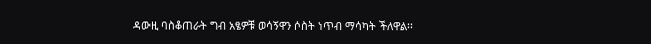ዳውዚ ባስቆጠራት ግብ አፄዎቹ ወሳኝዋን ሶስት ነጥብ ማሳካት ችለዋል፡፡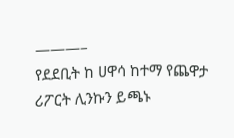———–
የደደቢት ከ ሀዋሳ ከተማ የጨዋታ ሪፖርት ሊንኩን ይጫኑ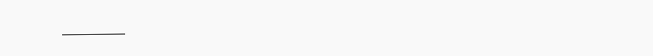———